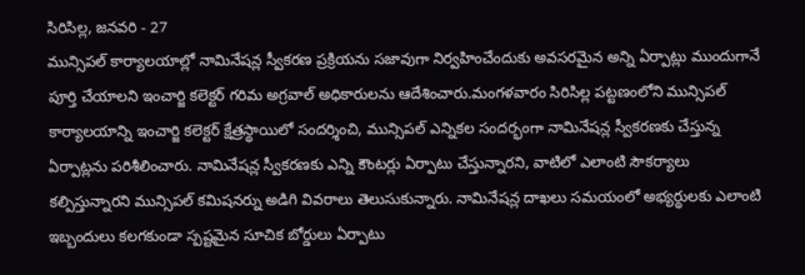సిరిసిల్ల, జనవరి - 27
మున్సిపల్ కార్యాలయాల్లో నామినేషన్ల స్వీకరణ ప్రక్రియను సజావుగా నిర్వహించేందుకు అవసరమైన అన్ని ఏర్పాట్లు ముందుగానే పూర్తి చేయాలని ఇంచార్జి కలెక్టర్ గరిమ అగ్రవాల్ అధికారులను ఆదేశించారు.మంగళవారం సిరిసిల్ల పట్టణంలోని మున్సిపల్ కార్యాలయాన్ని ఇంచార్జి కలెక్టర్ క్షేత్రస్థాయిలో సందర్శించి, మున్సిపల్ ఎన్నికల సందర్భంగా నామినేషన్ల స్వీకరణకు చేస్తున్న ఏర్పాట్లను పరిశీలించారు. నామినేషన్ల స్వీకరణకు ఎన్ని కౌంటర్లు ఏర్పాటు చేస్తున్నారని, వాటిలో ఎలాంటి సౌకర్యాలు కల్పిస్తున్నారని మున్సిపల్ కమిషనర్ను అడిగి వివరాలు తెలుసుకున్నారు. నామినేషన్ల దాఖలు సమయంలో అభ్యర్థులకు ఎలాంటి ఇబ్బందులు కలగకుండా స్పష్టమైన సూచిక బోర్డులు ఏర్పాటు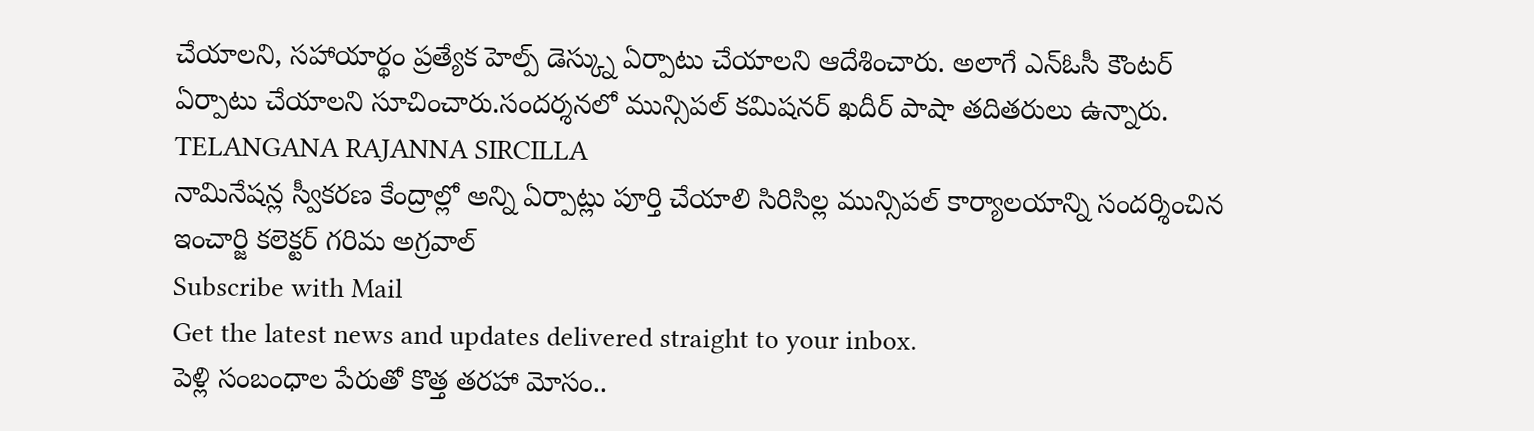చేయాలని, సహాయార్థం ప్రత్యేక హెల్ప్ డెస్క్ను ఏర్పాటు చేయాలని ఆదేశించారు. అలాగే ఎన్ఓసీ కౌంటర్ ఏర్పాటు చేయాలని సూచించారు.సందర్శనలో మున్సిపల్ కమిషనర్ ఖదీర్ పాషా తదితరులు ఉన్నారు.
TELANGANA RAJANNA SIRCILLA
నామినేషన్ల స్వీకరణ కేంద్రాల్లో అన్ని ఏర్పాట్లు పూర్తి చేయాలి సిరిసిల్ల మున్సిపల్ కార్యాలయాన్ని సందర్శించిన ఇంచార్జి కలెక్టర్ గరిమ అగ్రవాల్
Subscribe with Mail
Get the latest news and updates delivered straight to your inbox.
పెళ్లి సంబంధాల పేరుతో కొత్త తరహా మోసం..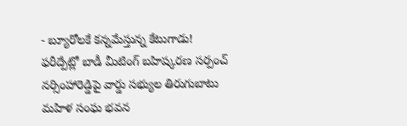- బ్యూరోలకే కన్నమేస్తున్న కేటుగాడు!
ఫరీద్పేట్లో బాడీ మీటింగ్ బహిష్కరణ సర్పంచ్ నర్సింహారెడ్డిపై వార్డు సభ్యుల తిరుగుబాటు
మహిళ సంఘ భవన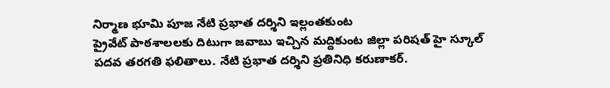నిర్మాణ భూమి పూజ నేటి ప్రభాత దర్శిని ఇల్లంతకుంట
ప్రైవేట్ పాఠశాలలకు దిటుగా జవాబు ఇచ్చిన మద్దికుంట జిల్లా పరిషత్ హై స్కూల్ పదవ తరగతి ఫలితాలు. నేటి ప్రభాత దర్శిని ప్రతినిధి కరుణాకర్.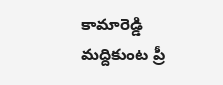కామారెడ్డి
మద్దికుంట ప్రీ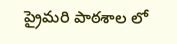ప్రైమరి పాఠశాల లో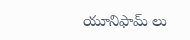యూనిఫామ్ లు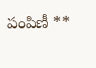పంపిణీ **